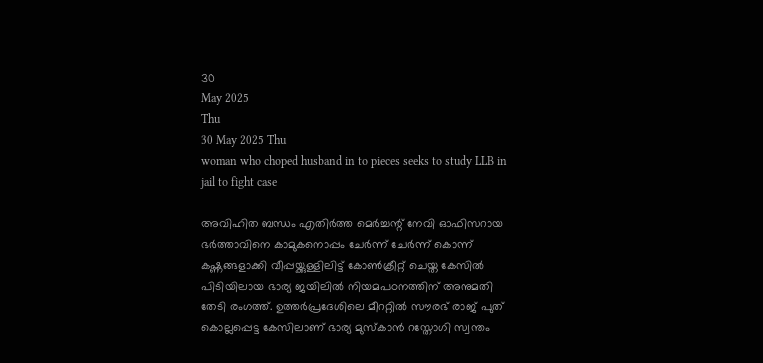30
May 2025
Thu
30 May 2025 Thu
woman who choped husband in to pieces seeks to study LLB in jail to fight case

അവിഹിത ബന്ധം എതിര്‍ത്ത മെര്‍ച്ചന്റ് നേവി ഓഫിസറായ ഭര്‍ത്താവിനെ കാമുകനൊപ്പം ചേര്‍ന്ന് ചേര്‍ന്ന് കൊന്ന് കഷ്ണങ്ങളാക്കി വീപ്പയ്ക്കുള്ളിലിട്ട് കോണ്‍ക്രീറ്റ് ചെയ്ത കേസില്‍ പിടിയിലായ ഭാര്യ ജയിലില്‍ നിയമപഠനത്തിന് അനുമതി തേടി രംഗത്ത്. ഉത്തര്‍പ്രദേശിലെ മീററ്റില്‍ സൗരഭ് രാജ് പുത് കൊല്ലപ്പെട്ട കേസിലാണ് ഭാര്യ മുസ്‌കാന്‍ റസ്തോഗി സ്വന്തം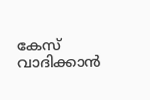കേസ് വാദിക്കാന്‍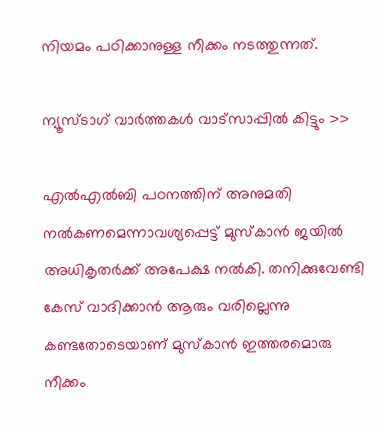നിയമം പഠിക്കാനുള്ള നീക്കം നടത്തുന്നത്.

ന്യൂസ്ടാഗ് വാര്‍ത്തകള്‍ വാട്‌സാപ്പില്‍ കിട്ടും >>

എല്‍എല്‍ബി പഠനത്തിന് അനുമതി നല്‍കണമെന്നാവശ്യപ്പെട്ട് മുസ്‌കാന്‍ ജയില്‍ അധികൃതര്‍ക്ക് അപേക്ഷ നല്‍കി. തനിക്കുവേണ്ടി കേസ് വാദിക്കാന്‍ ആരും വരില്ലെന്നു കണ്ടതോടെയാണ് മുസ്‌കാന്‍ ഇത്തരമൊരു നീക്കം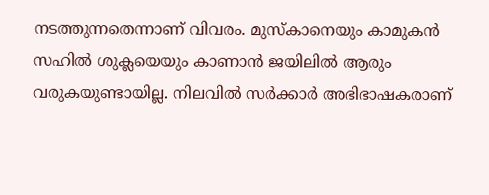നടത്തുന്നതെന്നാണ് വിവരം. മുസ്‌കാനെയും കാമുകന്‍ സഹില്‍ ശുക്ലയെയും കാണാന്‍ ജയിലില്‍ ആരും വരുകയുണ്ടായില്ല. നിലവില്‍ സര്‍ക്കാര്‍ അഭിഭാഷകരാണ്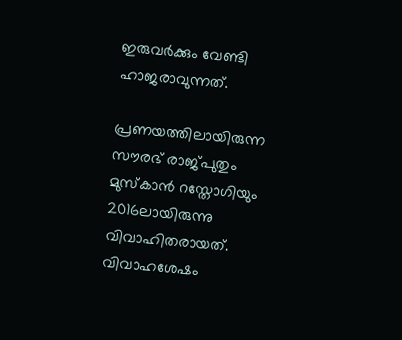ഇരുവര്‍ക്കും വേണ്ടി ഹാജരാവുന്നത്.

പ്രണയത്തിലായിരുന്ന സൗരഭ് രാജ്പുതും മുസ്‌കാന്‍ റസ്തോഗിയും 2016ലായിരുന്നു വിവാഹിതരായത്. വിവാഹശേഷം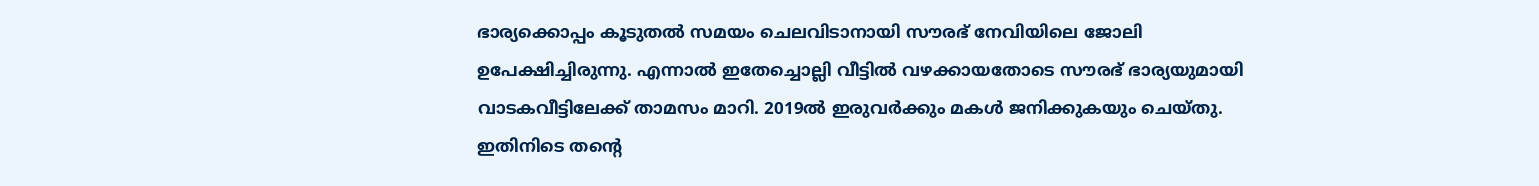ഭാര്യക്കൊപ്പം കൂടുതല്‍ സമയം ചെലവിടാനായി സൗരഭ് നേവിയിലെ ജോലി ഉപേക്ഷിച്ചിരുന്നു. എന്നാല്‍ ഇതേച്ചൊല്ലി വീട്ടില്‍ വഴക്കായതോടെ സൗരഭ് ഭാര്യയുമായി വാടകവീട്ടിലേക്ക് താമസം മാറി. 2019ല്‍ ഇരുവര്‍ക്കും മകള്‍ ജനിക്കുകയും ചെയ്തു. ഇതിനിടെ തന്റെ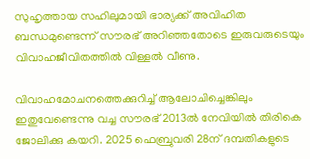സുഹൃത്തായ സഹിലുമായി ഭാര്യക്ക് അവിഹിത ബന്ധമുണ്ടെന്ന് സൗരഭ് അറിഞ്ഞതോടെ ഇരുവരുടെയും വിവാഹജീവിതത്തില്‍ വിള്ളല്‍ വീണു.

വിവാഹമോചനത്തെക്കുറിച്ച് ആലോചിച്ചെങ്കിലും ഇതുവേണ്ടെന്നു വച്ച സൗരഭ് 2013ല്‍ നേവിയില്‍ തിരികെ ജോലിക്കു കയറി. 2025 ഫെബ്രുവരി 28ന് ദമ്പതികളുടെ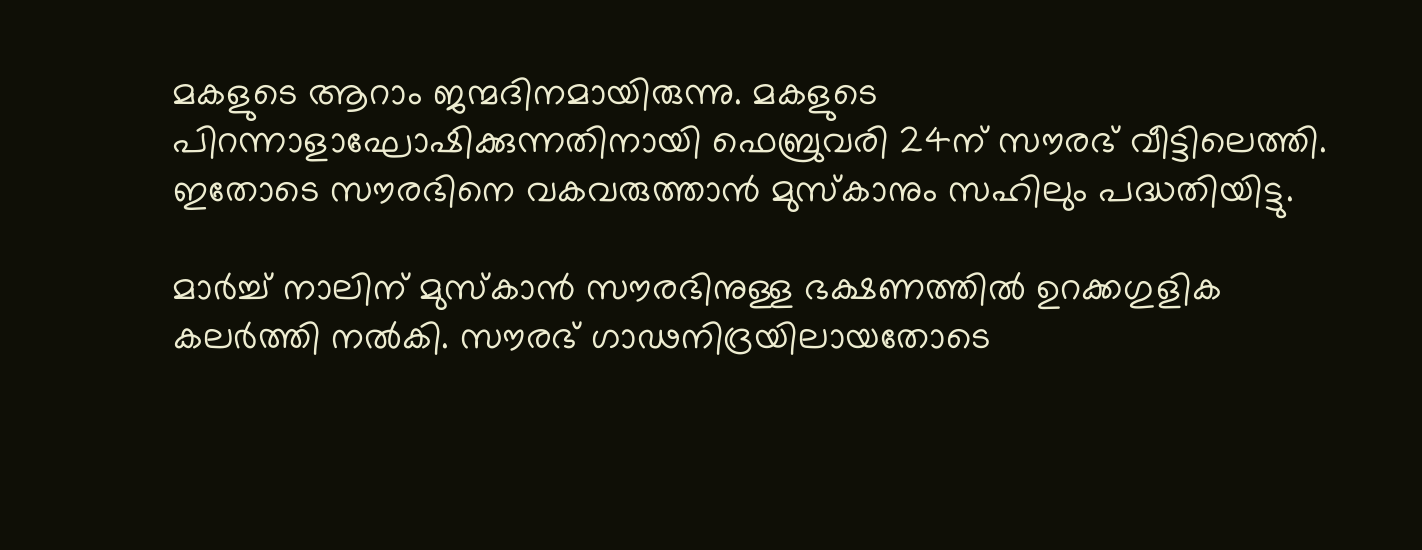മകളുടെ ആറാം ജന്മദിനമായിരുന്നു. മകളുടെ പിറന്നാളാഘോഷിക്കുന്നതിനായി ഫെബ്രുവരി 24ന് സൗരഭ് വീട്ടിലെത്തി. ഇതോടെ സൗരഭിനെ വകവരുത്താന്‍ മുസ്‌കാനും സഹിലും പദ്ധതിയിട്ടു.

മാര്‍ച്ച് നാലിന് മുസ്‌കാന്‍ സൗരഭിനുള്ള ഭക്ഷണത്തില്‍ ഉറക്കഗുളിക കലര്‍ത്തി നല്‍കി. സൗരഭ് ഗാഢനിദ്രയിലായതോടെ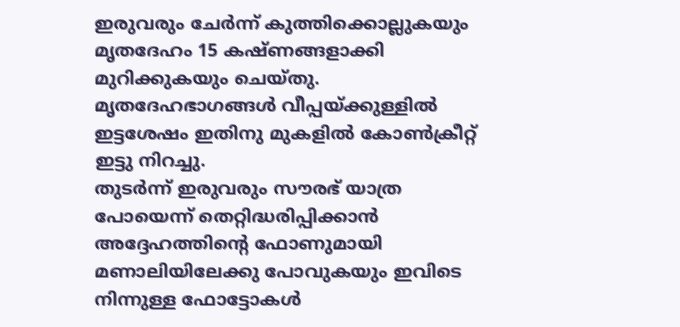ഇരുവരും ചേര്‍ന്ന് കുത്തിക്കൊല്ലുകയും മൃതദേഹം 15 കഷ്ണങ്ങളാക്കി മുറിക്കുകയും ചെയ്തു. മൃതദേഹഭാഗങ്ങള്‍ വീപ്പയ്ക്കുള്ളില്‍ ഇട്ടശേഷം ഇതിനു മുകളില്‍ കോണ്‍ക്രീറ്റ് ഇട്ടു നിറച്ചു.
തുടര്‍ന്ന് ഇരുവരും സൗരഭ് യാത്ര പോയെന്ന് തെറ്റിദ്ധരിപ്പിക്കാന്‍ അദ്ദേഹത്തിന്റെ ഫോണുമായി മണാലിയിലേക്കു പോവുകയും ഇവിടെ നിന്നുള്ള ഫോട്ടോകള്‍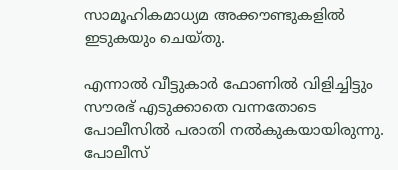സാമൂഹികമാധ്യമ അക്കൗണ്ടുകളില്‍ ഇടുകയും ചെയ്തു.

എന്നാല്‍ വീട്ടുകാര്‍ ഫോണില്‍ വിളിച്ചിട്ടും സൗരഭ് എടുക്കാതെ വന്നതോടെ പോലീസില്‍ പരാതി നല്‍കുകയായിരുന്നു.
പോലീസ്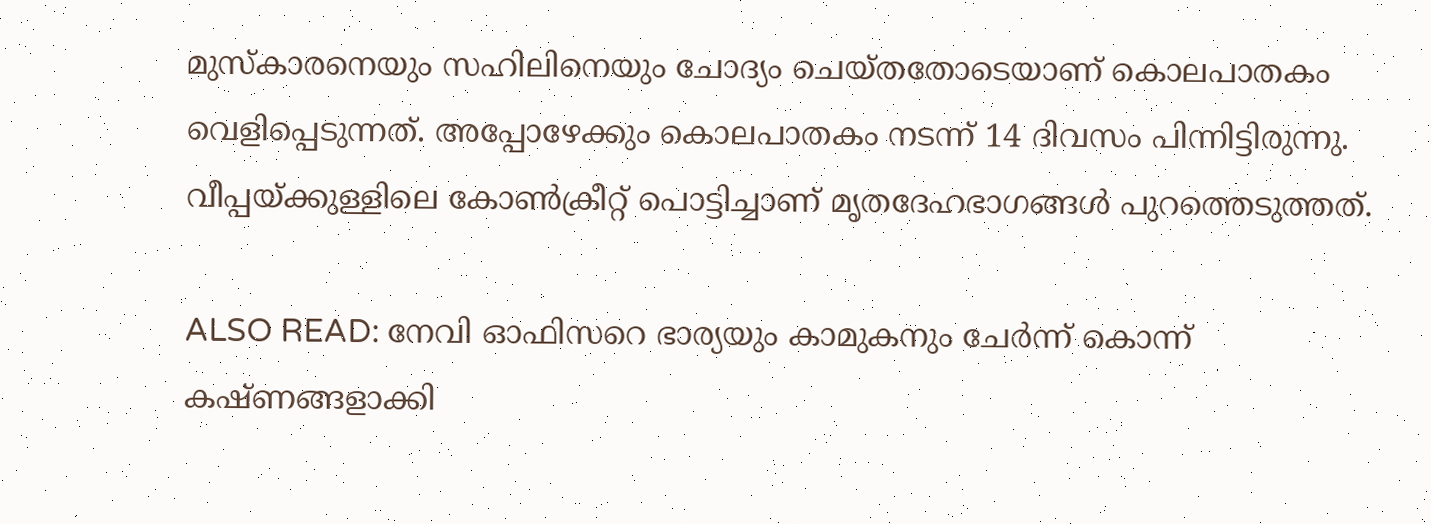മുസ്‌കാരനെയും സഹിലിനെയും ചോദ്യം ചെയ്തതോടെയാണ് കൊലപാതകം വെളിപ്പെടുന്നത്. അപ്പോഴേക്കും കൊലപാതകം നടന്ന് 14 ദിവസം പിന്നിട്ടിരുന്നു. വീപ്പയ്ക്കുള്ളിലെ കോണ്‍ക്രീറ്റ് പൊട്ടിച്ചാണ് മൃതദേഹഭാഗങ്ങള്‍ പുറത്തെടുത്തത്.

ALSO READ: നേവി ഓഫിസറെ ഭാര്യയും കാമുകനും ചേര്‍ന്ന് കൊന്ന് കഷ്ണങ്ങളാക്കി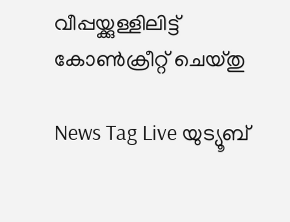വീപ്പയ്ക്കുള്ളിലിട്ട് കോണ്‍ക്രീറ്റ് ചെയ്തു

News Tag Live യുട്യൂബ്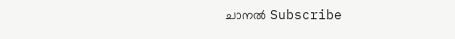ചാനല്‍ Subscribe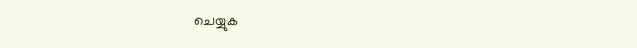ചെയ്യുക